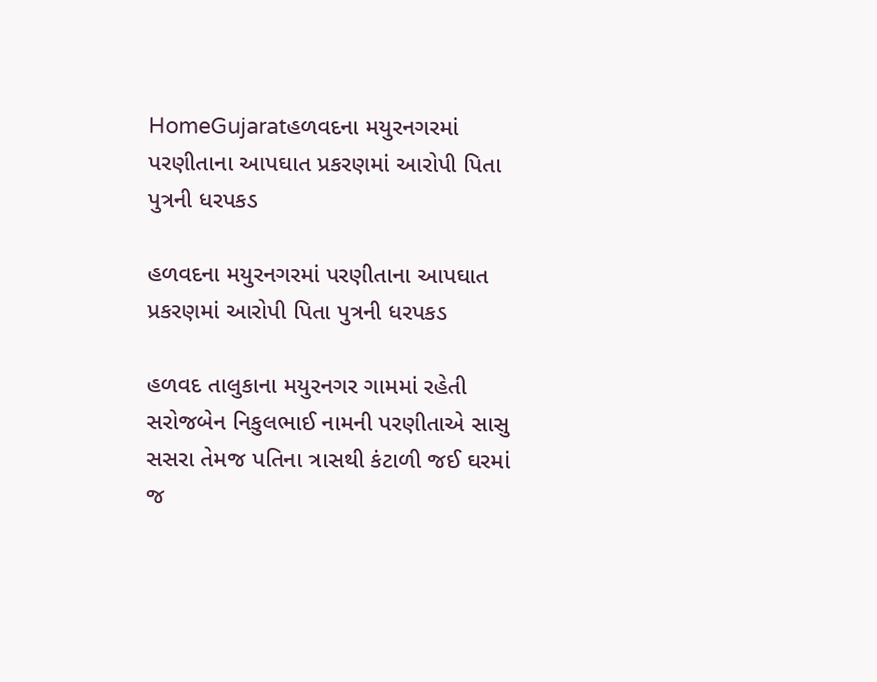HomeGujaratહળવદના મયુરનગરમાં પરણીતાના આપઘાત પ્રકરણમાં આરોપી પિતા પુત્રની ધરપકડ

હળવદના મયુરનગરમાં પરણીતાના આપઘાત પ્રકરણમાં આરોપી પિતા પુત્રની ધરપકડ

હળવદ તાલુકાના મયુરનગર ગામમાં રહેતી સરોજબેન નિકુલભાઈ નામની પરણીતાએ સાસુ સસરા તેમજ પતિના ત્રાસથી કંટાળી જઈ ઘરમાં જ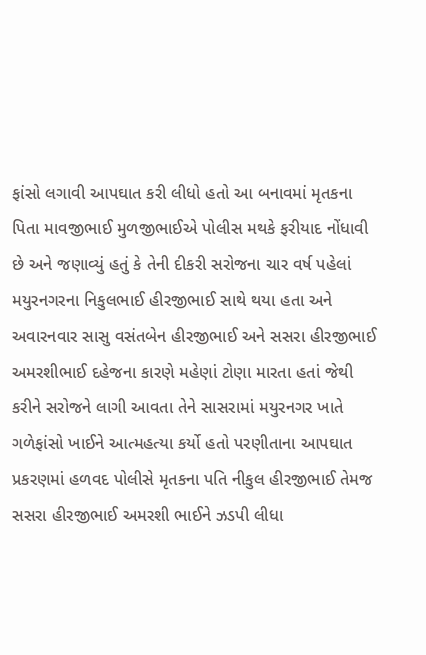ફાંસો લગાવી આપઘાત કરી લીધો હતો આ બનાવમાં મૃતકના પિતા માવજીભાઈ મુળજીભાઈએ પોલીસ મથકે ફરીયાદ નોંધાવી છે અને જણાવ્યું હતું કે તેની દીકરી સરોજના ચાર વર્ષ પહેલાં મયુરનગરના નિકુલભાઈ હીરજીભાઈ સાથે થયા હતા અને અવારનવાર સાસુ વસંતબેન હીરજીભાઈ અને સસરા હીરજીભાઈ અમરશીભાઈ દહેજના કારણે મહેણાં ટોણા મારતા હતાં જેથી કરીને સરોજને લાગી આવતા તેને સાસરામાં મયુરનગર ખાતે ગળેફાંસો ખાઈને આત્મહત્યા કર્યો હતો પરણીતાના આપઘાત પ્રકરણમાં હળવદ પોલીસે મૃતકના પતિ નીકુલ હીરજીભાઈ તેમજ સસરા હીરજીભાઈ અમરશી ભાઈને ઝડપી લીધા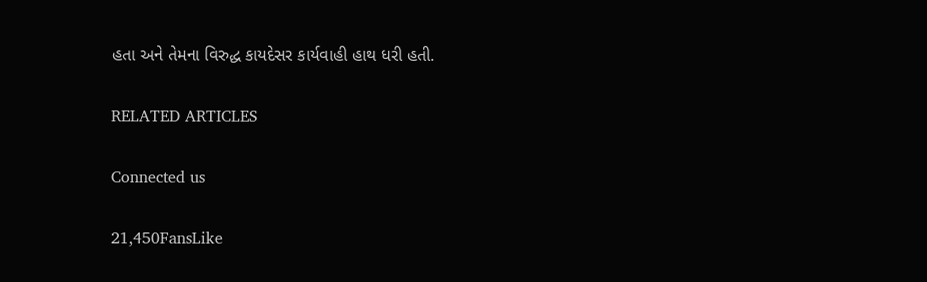હતા અને તેમના વિરુદ્ધ કાયદેસર કાર્યવાહી હાથ ધરી હતી.

RELATED ARTICLES

Connected us

21,450FansLike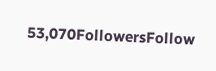53,070FollowersFollow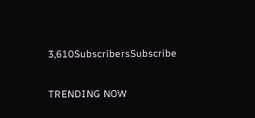3,610SubscribersSubscribe

TRENDING NOW